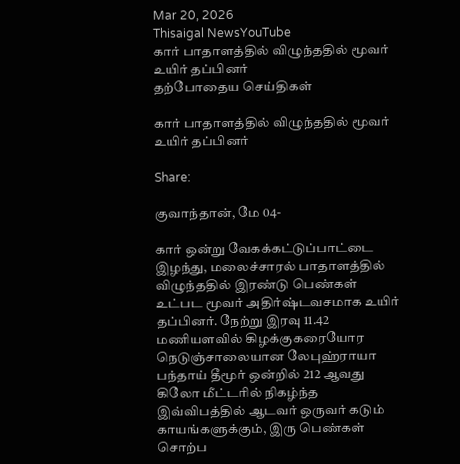Mar 20, 2026
Thisaigal NewsYouTube
கார் பாதாளத்தில் விழுந்ததில் மூவர் உயிர் தப்பினர்
தற்போதைய செய்திகள்

கார் பாதாளத்தில் விழுந்ததில் மூவர் உயிர் தப்பினர்

Share:

குவாந்தான், மே 04-

கார் ஒன்று வேகக்கட்டுப்பாட்டை இழந்து, மலைச்சாரல் பாதாளத்தில் விழுந்ததில் இரண்டு பெண்கள் உட்பட மூவர் அதிர்ஷ்டவசமாக உயிர் தப்பினர். நேற்று இரவு 11.42 மணியளவில் கிழக்குகரையோர நெடுஞ்சாலையான லேபுஹ்ராயா பந்தாய் தீமூர் ஒன்றில் 212 ஆவது கிலோ மீட்டரில் நிகழ்ந்த இவ்விபத்தில் ஆடவர் ஒருவர் கடும் காயங்களுக்கும், இரு பெண்கள் சொற்ப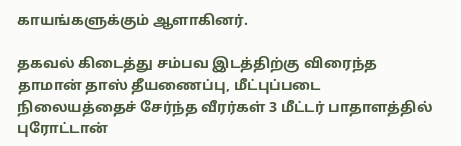காயங்களுக்கும் ஆளாகினர்.

தகவல் கிடைத்து சம்பவ இடத்திற்கு விரைந்த தாமான் தாஸ் தீயணைப்பு, மீட்புப்படை நிலையத்தைச் சேர்ந்த வீரர்கள் 3 மீட்டர் பாதாளத்தில் புரோட்டான்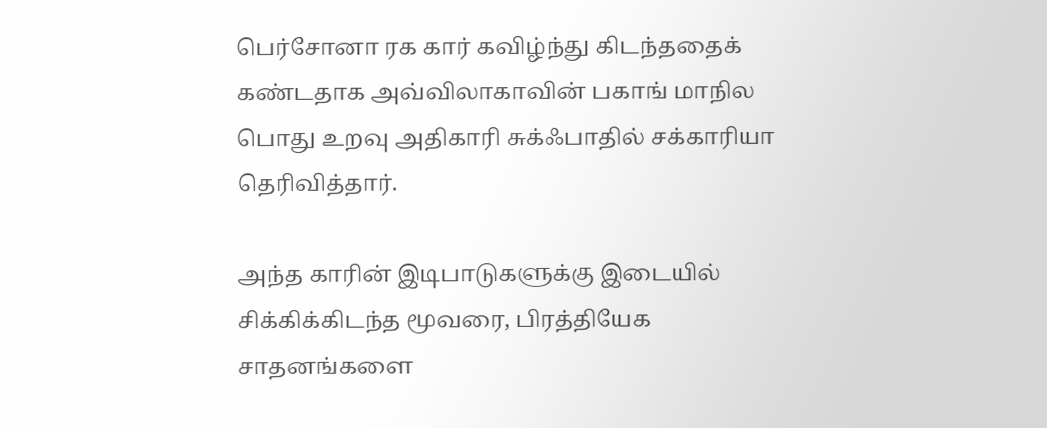பெர்சோனா ரக கார் கவிழ்ந்து கிடந்ததைக் கண்டதாக அவ்விலாகாவின் பகாங் மாநில பொது உறவு அதிகாரி சுக்ஃபாதில் சக்காரியா தெரிவித்தார்.

அந்த காரின் இடிபாடுகளுக்கு இடையில் சிக்கிக்கிடந்த மூவரை, பிரத்தியேக சாதனங்களை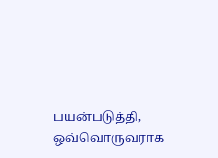பயன்படுத்தி, ஒவ்வொருவராக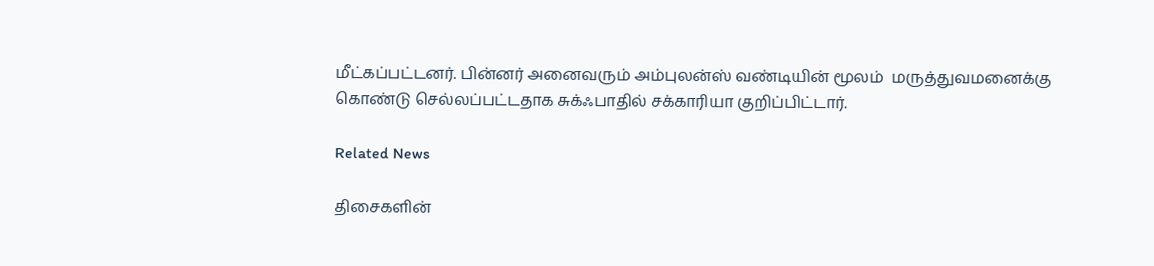மீட்கப்பட்டனர். பின்னர் அனைவரும் அம்புலன்ஸ் வண்டியின் மூலம்  மருத்துவமனைக்கு கொண்டு செல்லப்பட்டதாக சுக்ஃபாதில் சக்காரியா குறிப்பிட்டார்.

Related News

திசைகளின்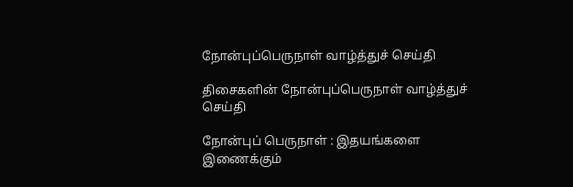நோன்புப்பெருநாள் வாழ்த்துச் செய்தி

திசைகளின் நோன்புப்பெருநாள் வாழ்த்துச் செய்தி

நோன்புப் பெருநாள் : இதயங்களை இணைக்கும்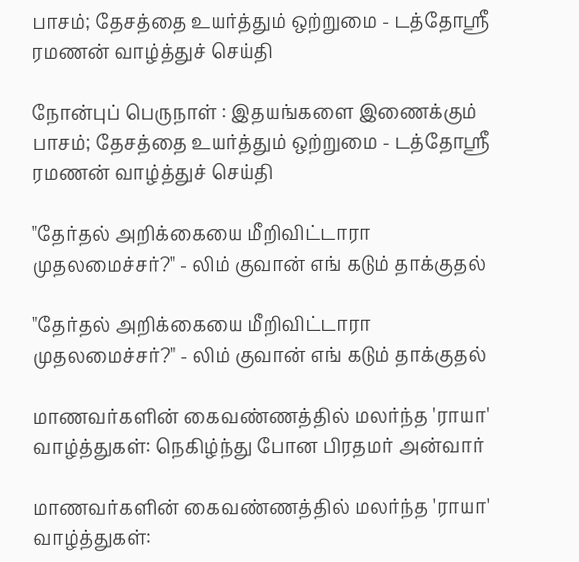பாசம்; தேசத்தை உயர்த்தும் ஒற்றுமை - டத்தோஶ்ரீ ரமணன் வாழ்த்துச் செய்தி

நோன்புப் பெருநாள் : இதயங்களை இணைக்கும் பாசம்; தேசத்தை உயர்த்தும் ஒற்றுமை - டத்தோஶ்ரீ ரமணன் வாழ்த்துச் செய்தி

"தேர்தல் அறிக்கையை மீறிவிட்டாரா முதலமைச்சர்?" - லிம் குவான் எங் கடும் தாக்குதல்

"தேர்தல் அறிக்கையை மீறிவிட்டாரா முதலமைச்சர்?" - லிம் குவான் எங் கடும் தாக்குதல்

மாணவர்களின் கைவண்ணத்தில் மலர்ந்த 'ராயா' வாழ்த்துகள்: நெகிழ்ந்து போன பிரதமர் அன்வார்

மாணவர்களின் கைவண்ணத்தில் மலர்ந்த 'ராயா' வாழ்த்துகள்: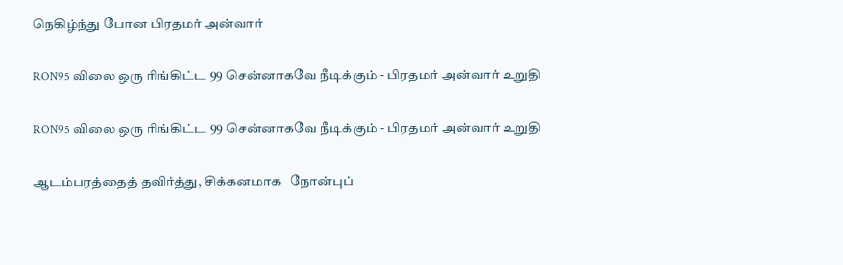நெகிழ்ந்து போன பிரதமர் அன்வார்

RON95 விலை ஒரு ரிங்கிட்ட 99 சென்னாகவே நீடிக்கும் - பிரதமர் அன்வார் உறுதி

RON95 விலை ஒரு ரிங்கிட்ட 99 சென்னாகவே நீடிக்கும் - பிரதமர் அன்வார் உறுதி

ஆடம்பரத்தைத் தவிர்த்து, சிக்கனமாக   நோன்புப்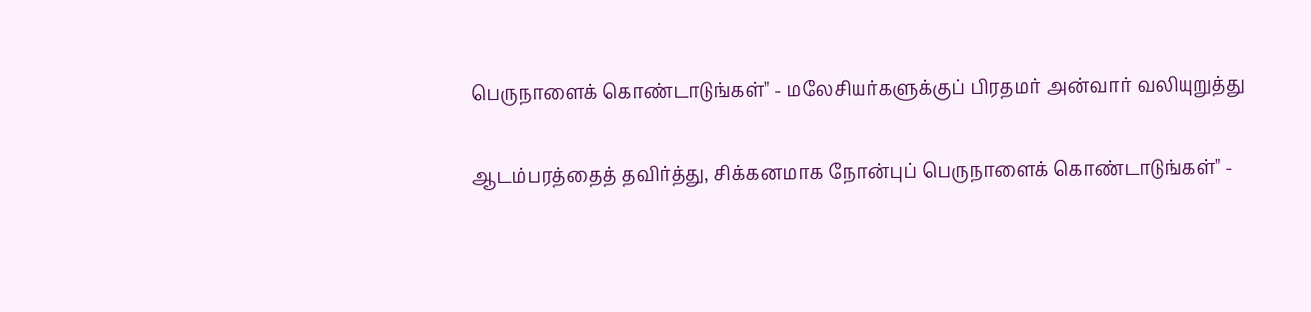பெருநாளைக் கொண்டாடுங்கள்" - மலேசியர்களுக்குப் பிரதமர் அன்வார் வலியுறுத்து

ஆடம்பரத்தைத் தவிர்த்து, சிக்கனமாக நோன்புப் பெருநாளைக் கொண்டாடுங்கள்" -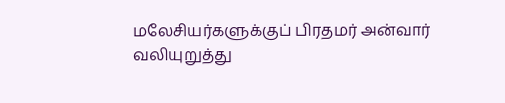மலேசியர்களுக்குப் பிரதமர் அன்வார் வலியுறுத்து